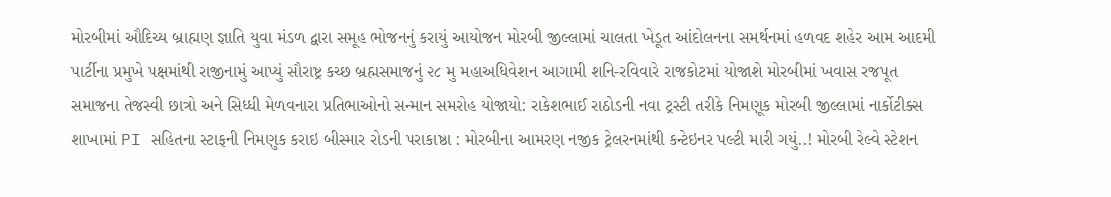મોરબીમાં ઔદિચ્ય બ્રાહ્મણ જ્ઞાતિ યુવા મંડળ દ્વારા સમૂહ ભોજનનું કરાયું આયોજન મોરબી જીલ્લામાં ચાલતા ખેડૂત આંદોલનના સમર્થનમાં હળવદ શહેર આમ આદમી પાર્ટીના પ્રમુખે પક્ષમાંથી રાજીનામું આપ્યું સૌરાષ્ટ્ર કચ્છ બ્રહ્મસમાજનું ૨૮ મુ મહાઅધિવેશન આગામી શનિ-રવિવારે રાજકોટમાં યોજાશે મોરબીમાં ખવાસ રજપૂત સમાજના તેજસ્વી છાત્રો અને સિધ્ધી મેળવનારા પ્રતિભાઓનો સન્માન સમરોહ યોજાયો: રાકેશભાઈ રાઠોડની નવા ટ્રસ્ટી તરીકે નિમણૂક મોરબી જીલ્લામાં નાર્કોટીક્સ શાખામાં PI સહિતના સ્ટાફની નિમણુક કરાઇ બીસ્માર રોડની પરાકાષ્ઠા : મોરબીના આમરણ નજીક ટ્રેલરનમાંથી કન્ટેઇનર પલ્ટી મારી ગયું..! મોરબી રેલ્વે સ્ટેશન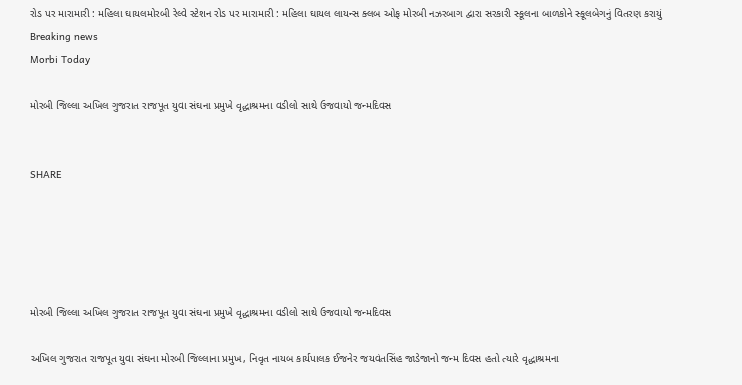રોડ પર મારામારી : મહિલા ઘાયલમોરબી રેલ્વે સ્ટેશન રોડ પર મારામારી : મહિલા ઘાયલ લાયન્સ ક્લબ ઓફ મોરબી નઝરબાગ દ્વારા સરકારી સ્કૂલના બાળકોને સ્કૂલબેગનું વિતરણ કરાયું
Breaking news
Morbi Today

મોરબી જિલ્લા અખિલ ગુજરાત રાજપૂત યુવા સંઘના પ્રમુખે વૃદ્ધાશ્રમના વડીલો સાથે ઉજવાયો જન્મદિવસ


SHARE





મોરબી જિલ્લા અખિલ ગુજરાત રાજપૂત યુવા સંઘના પ્રમુખે વૃદ્ધાશ્રમના વડીલો સાથે ઉજવાયો જન્મદિવસ

અખિલ ગુજરાત રાજપૂત યુવા સંઘના મોરબી જિલ્લાના પ્રમુખ, નિવૃત નાયબ કાર્યપાલક ઈજનેર જયવંતસિંહ જાડેજાનો જન્મ દિવસ હતો ત્યારે વૃદ્ધાશ્રમના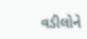વડીલોને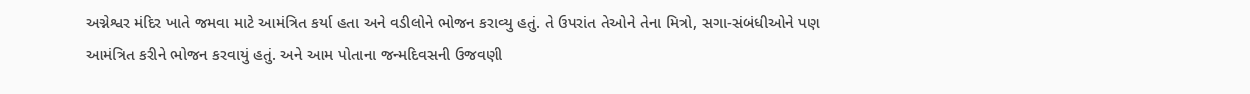અગ્નેશ્વર મંદિર ખાતે જમવા માટે આમંત્રિત કર્યા હતા અને વડીલોને ભોજન કરાવ્યુ હતું. તે ઉપરાંત તેઓને તેના મિત્રો, સગા-સંબંધીઓને પણ આમંત્રિત કરીને ભોજન કરવાયું હતું. અને આમ પોતાના જન્મદિવસની ઉજવણી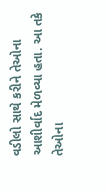વડીલો સાથે કરીને તેઓના આશીર્વાદ મેળવ્યા હતા. આ તકે તેઓના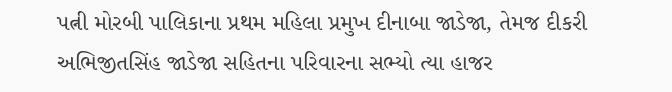પત્ની મોરબી પાલિકાના પ્રથમ મહિલા પ્રમુખ દીનાબા જાડેજા, તેમજ દીકરી અભિજીતસિંહ જાડેજા સહિતના પરિવારના સભ્યો ત્યા હાજર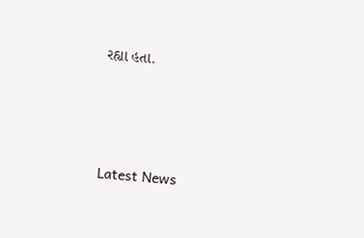રહ્યા હતા.




Latest News